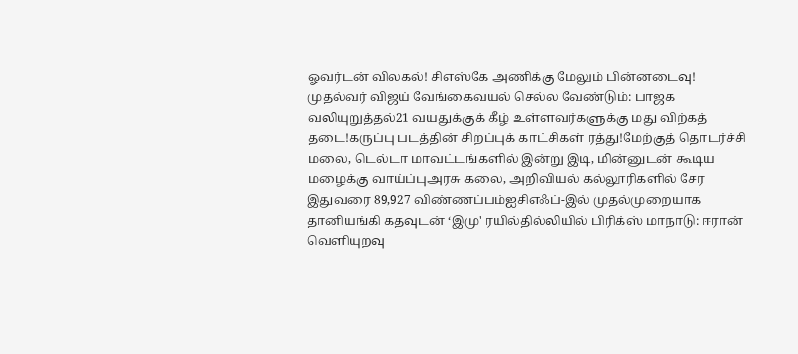ஓவர்டன் விலகல்! சிஎஸ்கே அணிக்கு மேலும் பின்னடைவு! முதல்வர் விஜய் வேங்கைவயல் செல்ல வேண்டும்: பாஜக வலியுறுத்தல்21 வயதுக்குக் கீழ் உள்ளவர்களுக்கு மது விற்கத் தடை!கருப்பு படத்தின் சிறப்புக் காட்சிகள் ரத்து!மேற்குத் தொடர்ச்சி மலை, டெல்டா மாவட்டங்களில் இன்று இடி, மின்னுடன் கூடிய மழைக்கு வாய்ப்புஅரசு கலை, அறிவியல் கல்லூரிகளில் சேர இதுவரை 89,927 விண்ணப்பம்ஐசிஎஃப்-இல் முதல்முறையாக தானியங்கி கதவுடன் ‘இமு' ரயில்தில்லியில் பிரிக்ஸ் மாநாடு: ஈரான் வெளியுறவு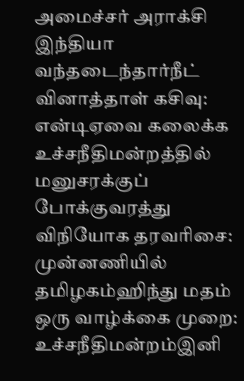அமைச்சர் அராக்சி இந்தியா வந்தடைந்தார்நீட் வினாத்தாள் கசிவு: என்டிஏவை கலைக்க உச்சநீதிமன்றத்தில் மனுசரக்குப் போக்குவரத்து விநியோக தரவரிசை: முன்னணியில் தமிழகம்ஹிந்து மதம் ஒரு வாழ்க்கை முறை: உச்சநீதிமன்றம்இனி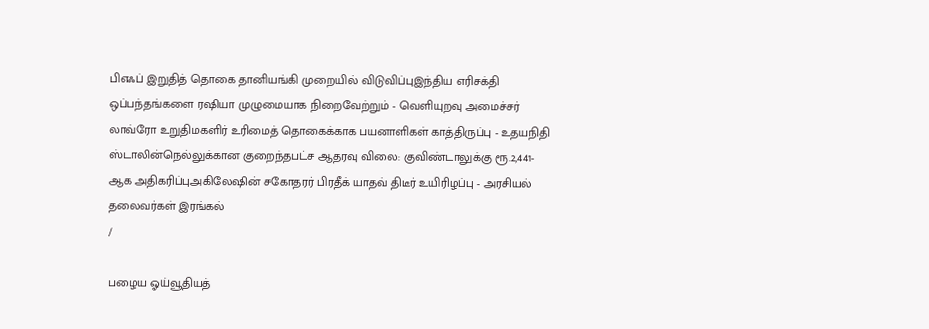பிஎஃப் இறுதித் தொகை தானியங்கி முறையில் விடுவிப்புஇந்திய எரிசக்தி ஒப்பந்தங்களை ரஷியா முழுமையாக நிறைவேற்றும் - வெளியுறவு அமைச்சர் லாவ்ரோ உறுதிமகளிர் உரிமைத் தொகைக்காக பயனாளிகள் காத்திருப்பு - உதயநிதி ஸ்டாலின்நெல்லுக்கான குறைந்தபட்ச ஆதரவு விலை: குவிண்டாலுக்கு ரூ.2,441-ஆக அதிகரிப்புஅகிலேஷின் சகோதரர் பிரதீக் யாதவ் திடீர் உயிரிழப்பு - அரசியல் தலைவர்கள் இரங்கல்
/

பழைய ஓய்வூதியத்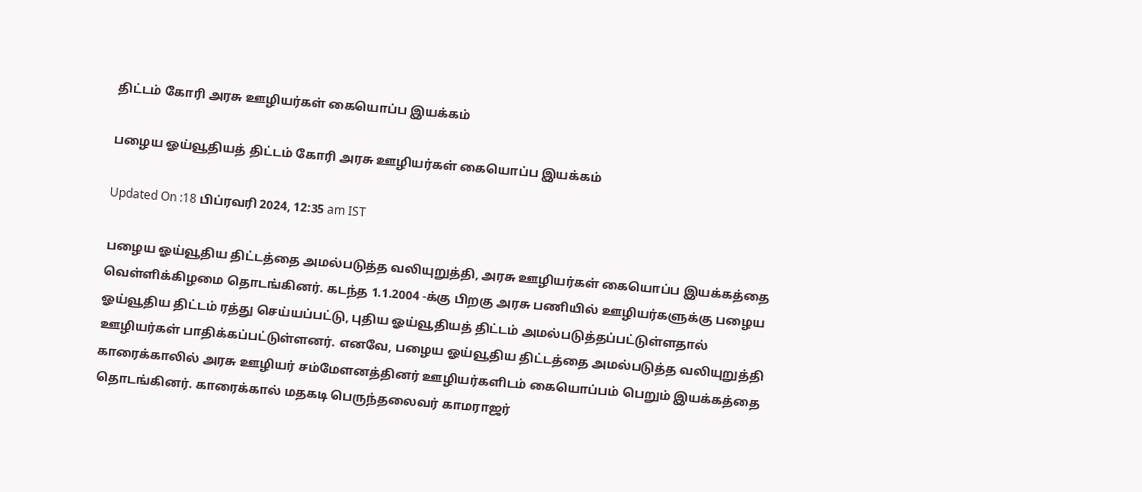திட்டம் கோரி அரசு ஊழியர்கள் கையொப்ப இயக்கம்

பழைய ஓய்வூதியத் திட்டம் கோரி அரசு ஊழியர்கள் கையொப்ப இயக்கம்

Updated On :18 பிப்ரவரி 2024, 12:35 am IST

பழைய ஓய்வூதிய திட்டத்தை அமல்படுத்த வலியுறுத்தி, அரசு ஊழியர்கள் கையொப்ப இயக்கத்தை வெள்ளிக்கிழமை தொடங்கினர். கடந்த 1.1.2004 -க்கு பிறகு அரசு பணியில் ஊழியர்களுக்கு பழைய ஓய்வூதிய திட்டம் ரத்து செய்யப்பட்டு, புதிய ஓய்வூதியத் திட்டம் அமல்படுத்தப்பட்டுள்ளதால் ஊழியர்கள் பாதிக்கப்பட்டுள்ளனர். எனவே, பழைய ஓய்வூதிய திட்டத்தை அமல்படுத்த வலியுறுத்தி காரைக்காலில் அரசு ஊழியர் சம்மேளனத்தினர் ஊழியர்களிடம் கையொப்பம் பெறும் இயக்கத்தை தொடங்கினர். காரைக்கால் மதகடி பெருந்தலைவர் காமராஜர்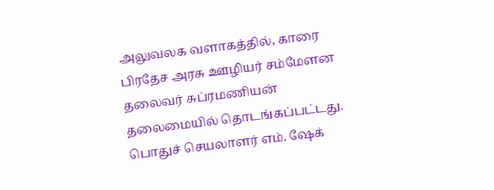அலுவலக வளாகத்தில், காரை பிரதேச அரசு ஊழியர் சம்மேளன தலைவர் சுப்ரமணியன் தலைமையில் தொடங்கப்பட்டது. பொதுச் செயலாளர் எம். ஷேக்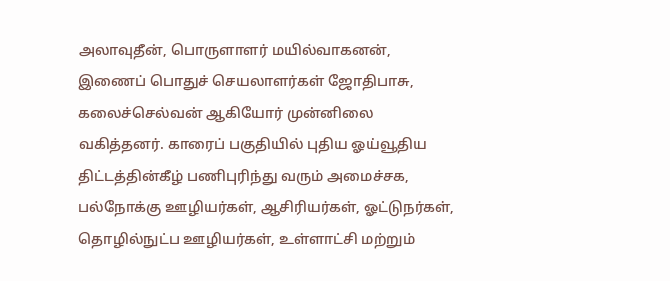அலாவுதீன், பொருளாளர் மயில்வாகனன், இணைப் பொதுச் செயலாளர்கள் ஜோதிபாசு, கலைச்செல்வன் ஆகியோர் முன்னிலை வகித்தனர். காரைப் பகுதியில் புதிய ஓய்வூதிய திட்டத்தின்கீழ் பணிபுரிந்து வரும் அமைச்சக, பல்நோக்கு ஊழியர்கள், ஆசிரியர்கள், ஓட்டுநர்கள், தொழில்நுட்ப ஊழியர்கள், உள்ளாட்சி மற்றும்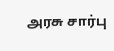அரசு சார்பு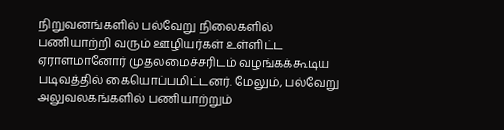நிறுவனங்களில் பல்வேறு நிலைகளில் பணியாற்றி வரும் ஊழியர்கள் உள்ளிட்ட ஏராளமானோர் முதலமைச்சரிடம் வழங்கக்கூடிய படிவத்தில் கையொப்பமிட்டனர். மேலும், பல்வேறு அலுவலகங்களில் பணியாற்றும்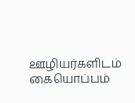ஊழியர்களிடம் கையொப்பம்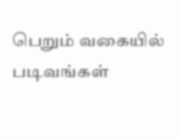பெறும் வகையில் படிவங்கள்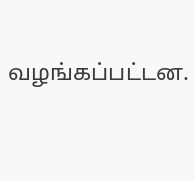வழங்கப்பட்டன.